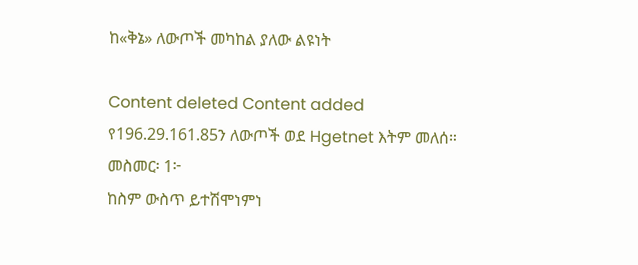ከ«ቅኔ» ለውጦች መካከል ያለው ልዩነት

Content deleted Content added
የ196.29.161.85ን ለውጦች ወደ Hgetnet እትም መለሰ።
መስመር፡ 1፦
ከስም ውስጥ ይተሽሞነምነ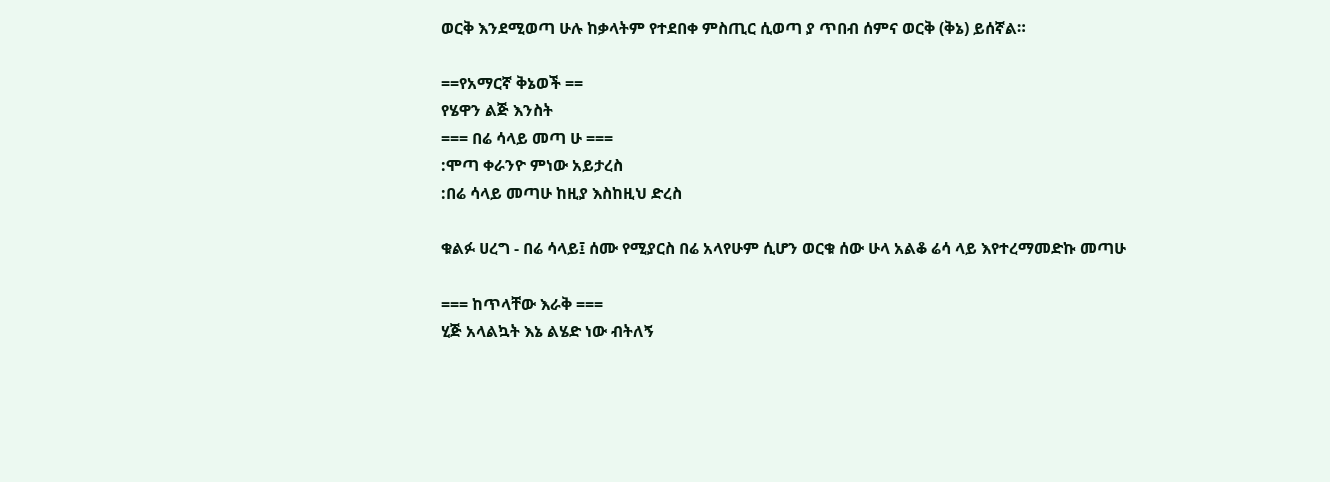ወርቅ እንደሚወጣ ሁሉ ከቃላትም የተደበቀ ምስጢር ሲወጣ ያ ጥበብ ሰምና ወርቅ (ቅኔ) ይሰኛል።

==የአማርኛ ቅኔወች ==
የሄዋን ልጅ እንስት
=== በሬ ሳላይ መጣ ሁ ===
:ሞጣ ቀራንዮ ምነው አይታረስ
:በሬ ሳላይ መጣሁ ከዚያ እስከዚህ ድረስ

ቁልፉ ሀረግ - በሬ ሳላይ፤ ሰሙ የሚያርስ በሬ አላየሁም ሲሆን ወርቁ ሰው ሁላ አልቆ ሬሳ ላይ እየተረማመድኩ መጣሁ

=== ከጥላቸው እራቅ ===
ሂጅ አላልኳት እኔ ልሄድ ነው ብትለኝ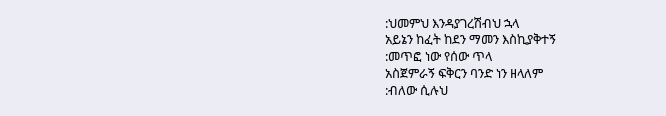:ህመምህ እንዳያገረሽብህ ኋላ
አይኔን ከፈት ከደን ማመን እስኪያቅተኝ
:መጥፎ ነው የሰው ጥላ
አስጀምራኝ ፍቅርን ባንድ ነን ዘላለም
:ብለው ሲሉህ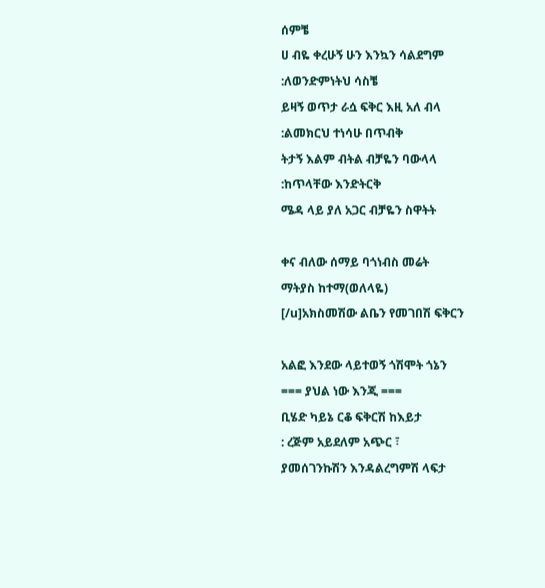ሰምቼ
ሀ ብዬ ቀረሁኝ ሁን እንኳን ሳልደግም
:ለወንድምነትህ ሳስቼ
ይዛኝ ወጥታ ራሷ ፍቅር እዚ አለ ብላ
:ልመክርህ ተነሳሁ በጥብቅ
ትታኝ እልም ብትል ብቻዬን ባውላላ
:ከጥላቸው እንድትርቅ
ሜዳ ላይ ያለ አጋር ብቻዬን ስዋትት

ቀና ብለው ሰማይ ባጎነብስ መሬት
ማትያስ ከተማ(ወለላዬ)
[/u]አክስመሽው ልቤን የመገበሽ ፍቅርን

አልፎ እንደው ላይተወኝ ጎሽሞት ጎኔን
=== ያህል ነው እንጂ ===
ቢሄድ ካይኔ ርቆ ፍቅርሽ ከእይታ
: ረጅም አይደለም አጭር ፣
ያመሰገንኩሽን እንዳልረግምሽ ላፍታ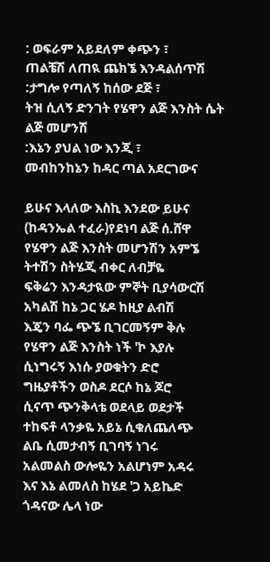: ወፍራም አይደለም ቀጭን ፣
ጠልቼሽ ለጠዪ ጨክኜ እንዳልሰጥሽ
:ታግሎ የጣለኝ ከሰው ደጅ ፣
ትዝ ሲለኝ ድንገት የሄዋን ልጅ እንስት ሴት ልጅ መሆንሽ
:እኔን ያህል ነው እንጂ ፣
መብከንከኔን ከዳር ጣል አደርገውና

ይሁና እላለው እስኪ እንደው ይሁና
(ከዳንኤል ተፈራ)የደነባ ልጅ ሰ.ሸዋ
የሄዋን ልጅ እንስት መሆንሽን አምኜ
ትተሽን ስትሄጂ ብቀር ለብቻዬ
ፍቅሬን እንዳታዪው ምኞት ቢያሳውርሽ
አካልሽ ከኔ ጋር ሄዶ ከዚያ ልብሽ
እጄን ባፌ ጭኜ ቢገርመኝም ቅሉ
የሄዋን ልጅ እንስት ነች 'ኮ እያሉ
ሲነግሩኝ እነሱ ያወቁትን ድሮ
ግዜያቶችን ወስዶ ደርሶ ከኔ ጆሮ
ሲናጥ ጭንቅላቴ ወደላይ ወደታች
ተከፍቶ ላንቃዬ አይኔ ሲቁለጨለጭ
ልቤ ሲመታብኝ ቢገባኝ ነገሩ
አልመልስ ውሎዬን አልሆነም አዳሩ
እና እኔ ልመለስ ከሄደ 'ጋ አይኬድ
ጎዳናው ሌላ ነው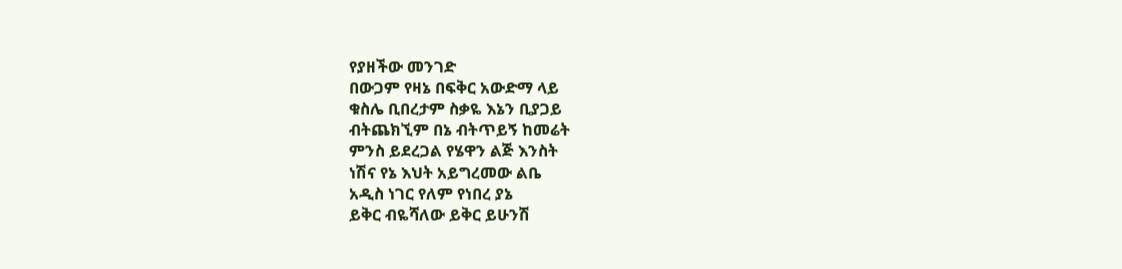የያዘችው መንገድ
በውጋም የዛኔ በፍቅር አውድማ ላይ
ቁስሌ ቢበረታም ስቃዬ እኔን ቢያጋይ
ብትጨክኚም በኔ ብትጥይኝ ከመሬት
ምንስ ይደረጋል የሄዋን ልጅ እንስት
ነሽና የኔ እህት አይግረመው ልቤ
አዲስ ነገር የለም የነበረ ያኔ
ይቅር ብዬሻለው ይቅር ይሁንሽ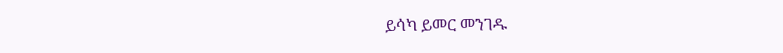ይሳካ ይመር መንገዱ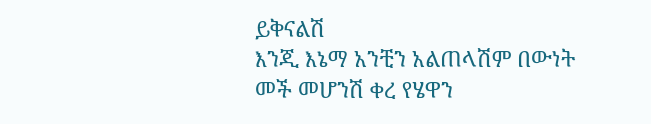ይቅናልሽ
እንጂ እኔማ አንቺን አልጠላሽም በውነት
መች መሆንሽ ቀረ የሄዋን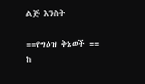ልጅ እንስት

==የግዕዝ ቅኔወች ==
ከ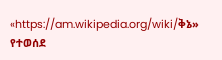«https://am.wikipedia.org/wiki/ቅኔ» የተወሰደ